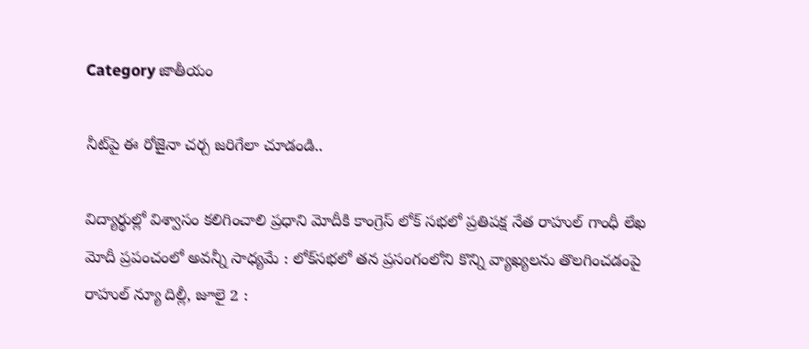Category జాతీయం

నీట్‌పై ఈ రోజైనా చర్చ జరిగేలా చూడండి..

విద్యార్థుల్లో విశ్వాసం కలిగించాలి ప్రధాని మోదీకి కాంగ్రెస్‌ ‌లోక్‌ ‌సభలో ప్రతిపక్ష నేత రాహుల్‌ ‌గాంధీ లేఖ మోదీ ప్రపంచంలో అవన్నీ సాధ్యమే : లోక్‌సభలో తన ప్రసంగంలోని కొన్ని వ్యాఖ్యలను తొలగించడంపై రాహుల్‌ ‌న్యూ దిల్లీ, జూలై 2 :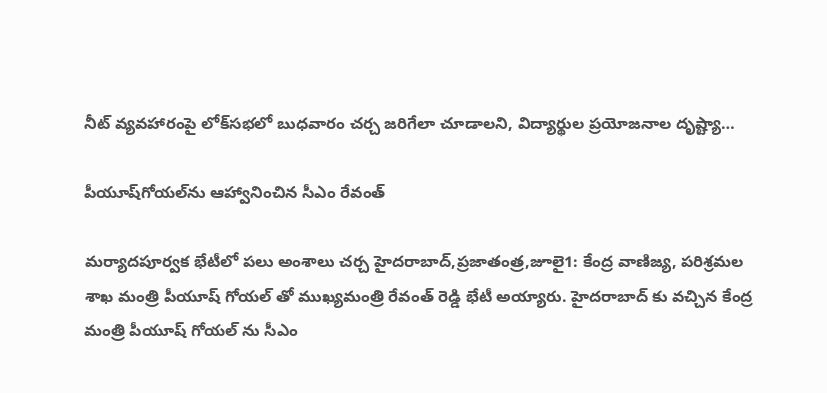నీట్‌ ‌వ్యవహారంపై లోక్‌సభలో బుధవారం చర్చ జరిగేలా చూడాలని, విద్యార్థుల ప్రయోజనాల దృష్ట్యా…

పీయూష్‌గోయల్‌ను ఆహ్వానించిన సీఎం రేవంత్‌

మర్యాదపూర్వక భేటీలో పలు అంశాలు చర్చ హైదరాబాద్‌,ప్రజాతంత్ర,జూలై1: కేంద్ర వాణిజ్య, పరిశ్రమల శాఖ మంత్రి పీయూష్‌ ‌గోయల్‌ ‌తో ముఖ్యమంత్రి రేవంత్‌ ‌రెడ్డి భేటీ అయ్యారు. హైదరాబాద్‌ ‌కు వచ్చిన కేంద్ర మంత్రి పీయూష్‌ ‌గోయల్‌ ‌ను సీఎం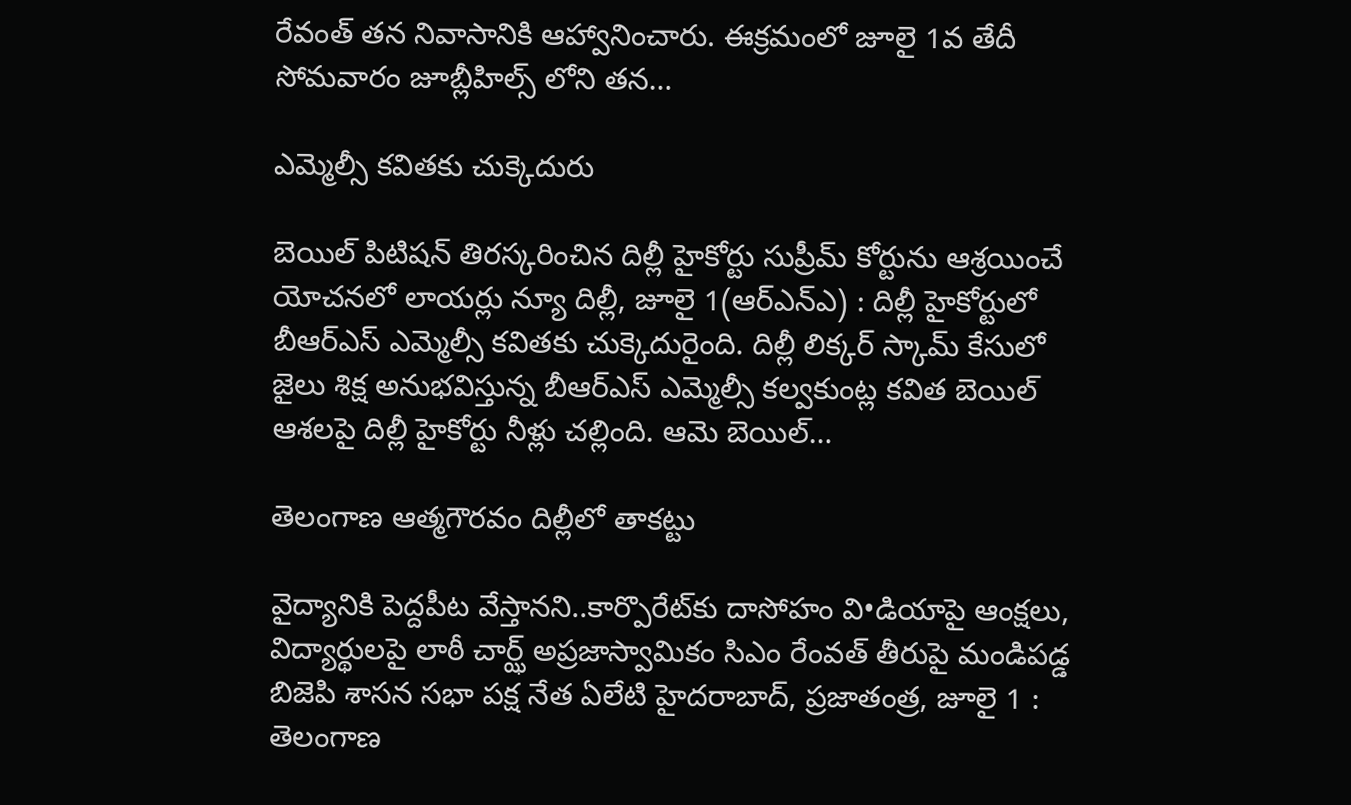రేవంత్‌ ‌తన నివాసానికి ఆహ్వానించారు. ఈక్రమంలో జూలై 1వ తేదీ సోమవారం జూబ్లీహిల్స్ ‌లోని తన…

ఎమ్మెల్సీ కవితకు చుక్కెదురు

బెయిల్‌ ‌పిటిషన్‌ ‌తిరస్కరించిన దిల్లీ హైకోర్టు సుప్రీమ్‌ ‌కోర్టును ఆశ్రయించే యోచనలో లాయర్లు న్యూ దిల్లీ, జూలై 1(ఆర్‌ఎన్‌ఎ) : దిల్లీ హైకోర్టులో బీఆర్‌ఎస్‌ ఎమ్మెల్సీ కవితకు చుక్కెదురైంది. దిల్లీ లిక్కర్‌ ‌స్కామ్‌ ‌కేసులో జైలు శిక్ష అనుభవిస్తున్న బీఆర్‌ఎస్‌ ఎమ్మెల్సీ కల్వకుంట్ల కవిత బెయిల్‌ ఆశలపై దిల్లీ హైకోర్టు నీళ్లు చల్లింది. ఆమె బెయిల్‌…

తెలంగాణ ఆత్మగౌరవం దిల్లీలో తాకట్టు

వైద్యానికి పెద్దపీట వేస్తానని..కార్పొరేట్‌కు దాసోహం వి•డియాపై ఆంక్షలు, విద్యార్థులపై లాఠీ చార్ఝ్ అ‌ప్రజాస్వామికం సిఎం రేంవత్‌ ‌తీరుపై మండిపడ్డ బిజెపి శాసన సభా పక్ష నేత ఏలేటి హైదరాబాద్‌, ప్రజాతంత్ర, జూలై 1 : తెలంగాణ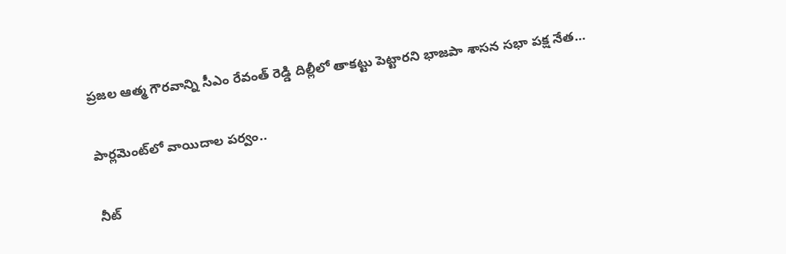ప్రజల ఆత్మ గౌరవాన్ని సీఎం రేవంత్‌ ‌రెడ్డి దిల్లీలో తాకట్టు పెట్టారని భాజపా శాసన సభా పక్ష నేత…

పార్లమెంట్‌లో వాయిదాల పర్వం..

నీట్‌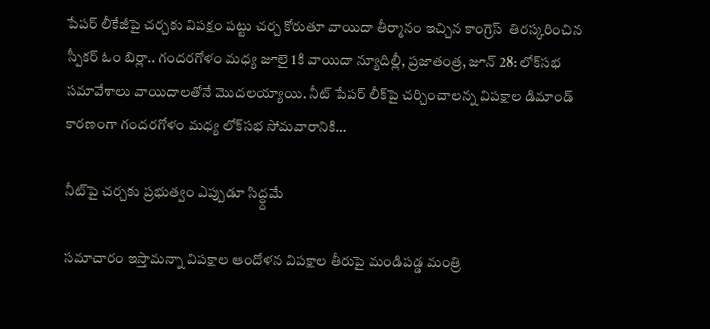పేపర్‌ లీకేజీపై చర్చకు విపక్షం పట్టు చర్చ కోరుతూ వాయిదా తీర్మానం ఇచ్చిన కాంగ్రెస్‌  తిరస్కరించిన స్పీకర్‌ ఓం బిర్లా.. గందరగోళం మధ్య జూలై 1కి వాయిదా న్యూదిల్లీ, ప్రజాతంత్ర, జూన్‌ 28: లోక్‌సభ సమావేశాలు వాయిదాలతోనే మొదలయ్యాయి. నీట్‌ పేపర్‌ లీక్‌పై చర్చించాలన్న విపక్షాల డిమాండ్‌ కారణంగా గందరగోళం మధ్య లోక్‌సభ సోమవారానికి…

నీట్‌పై చర్చకు ప్రభుత్వం ఎప్పుడూ సిద్ధ్దమే

సమాచారం ఇస్తామన్నా విపక్షాల ఆందోళన విపక్షాల తీరుపై మండిపడ్డ మంత్రి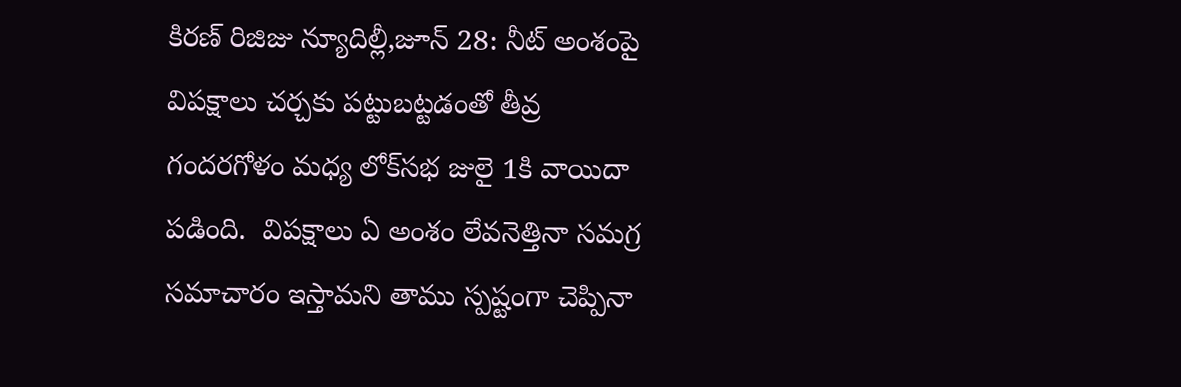కిరణ్‌ ‌రిజిజు న్యూదిల్లీ,జూన్‌ 28: నీట్‌ అం‌శంపై విపక్షాలు చర్చకు పట్టుబట్టడంతో తీవ్ర గందరగోళం మధ్య లోక్‌సభ జులై 1కి వాయిదా పడింది.  విపక్షాలు ఏ అంశం లేవనెత్తినా సమగ్ర సమాచారం ఇస్తామని తాము స్పష్టంగా చెప్పినా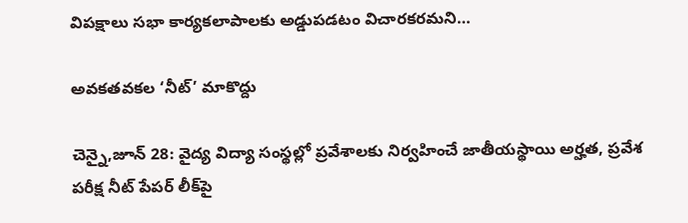విపక్షాలు సభా కార్యకలాపాలకు అడ్డుపడటం విచారకరమని…

అవకతవకల ‘నీట్‌’ మాకొద్దు

చెన్నై,జూన్‌ 28: వైద్య విద్యా సంస్థల్లో ప్రవేశాలకు నిర్వహించే జాతీయస్థాయి అర్హత, ప్రవేశ పరీక్ష నీట్‌ ‌పేపర్‌ ‌లీక్‌పై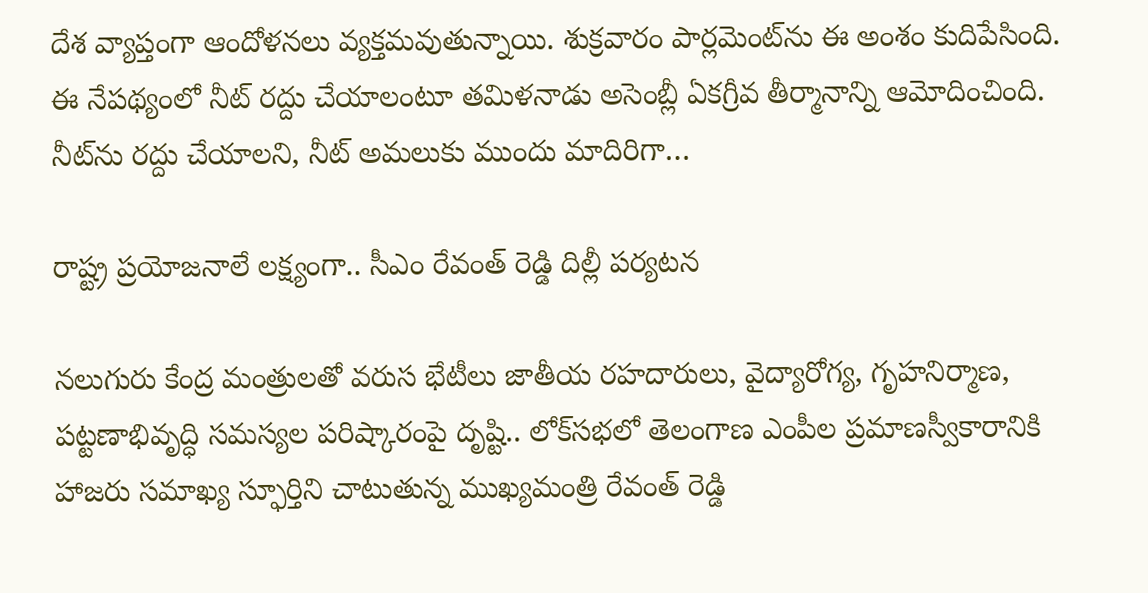దేశ వ్యాప్తంగా ఆందోళనలు వ్యక్తమవుతున్నాయి. శుక్రవారం పార్లమెంట్‌ను ఈ అంశం కుదిపేసింది. ఈ నేపథ్యంలో నీట్‌ ‌రద్దు చేయాలంటూ తమిళనాడు అసెంబ్లీ ఏకగ్రీవ తీర్మానాన్ని ఆమోదించింది. నీట్‌ను రద్దు చేయాలని, నీట్‌ అమలుకు ముందు మాదిరిగా…

రాష్ట్ర ప్రయోజనాలే లక్ష్యంగా.. సీఎం రేవంత్‌ ‌రెడ్డి దిల్లీ పర్యటన

నలుగురు కేంద్ర మంత్రులతో వరుస భేటీలు జాతీయ రహదారులు, వైద్యారోగ్య, గృహనిర్మాణ, పట్టణాభివృద్ధి సమస్యల పరిష్కారంపై దృష్టి.. లోక్‌సభలో తెలంగాణ ఎంపీల ప్రమాణస్వీకారానికి హాజరు సమాఖ్య స్ఫూర్తిని చాటుతున్న ముఖ్యమంత్రి రేవంత్‌ ‌రెడ్డి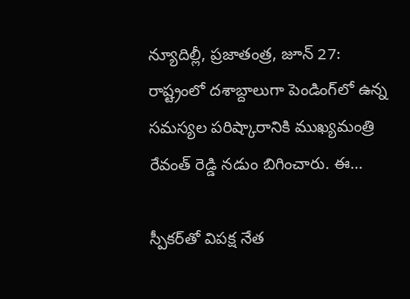న్యూదిల్లీ, ప్ర‌జాతంత్ర‌, జూన్‌ 27: రాష్ట్రంలో ‌దశాబ్దాలుగా పెండింగ్‌లో ఉన్న సమస్యల పరిష్కారానికి ముఖ్యమంత్రి రేవంత్‌ ‌రెడ్డి నడుం బిగించారు. ఈ…

స్పీకర్‌తో విపక్ష నేత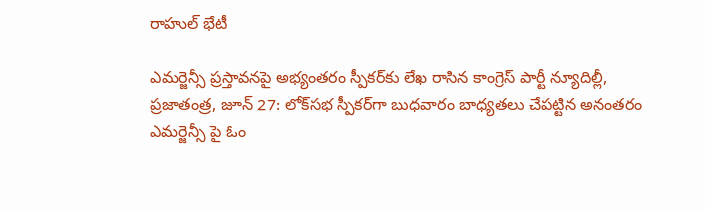రాహుల్‌ ‌భేటీ

ఎమర్జెన్సీ ప్రస్తావనపై అభ్యంతరం స్పీకర్‌కు లేఖ రాసిన కాంగ్రెస్‌ ‌పార్టీ న్యూదిల్లీ, ప్ర‌జాతంత్ర‌, జూన్‌ 27: లోక్‌సభ స్పీకర్‌గా బుధవారం బాధ్యతలు చేపట్టిన అనంతరం ఎమర్జెన్సీ పై ఓం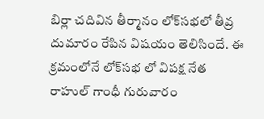బిర్లా చదివిన తీర్మానం లోక్‌సభలో తీవ్ర దుమారం రేపిన విషయం తెలిసిందే. ఈ క్రమంలోనే లోక్‌సభ లో విపక్ష నేత రాహుల్‌ ‌గాంధీ గురువారం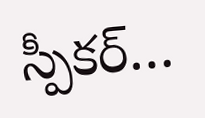స్పీకర్‌…